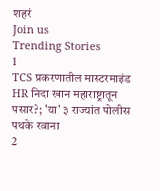शहरं
Join us
Trending Stories
1
TCS प्रकरणातील मास्टरमाइंड HR निदा खान महाराष्ट्रातून पसार?; 'या' ३ राज्यांत पोलीस पथके रवाना
2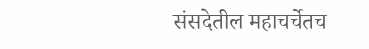संसदेतील महाचर्चेतच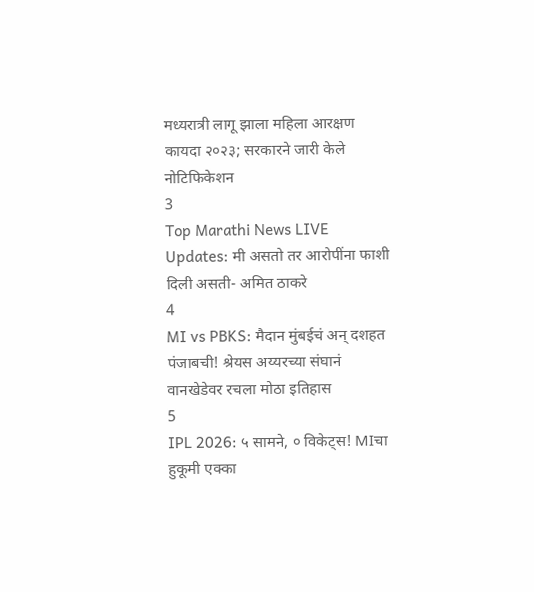मध्यरात्री लागू झाला महिला आरक्षण कायदा २०२३; सरकारने जारी केले नोटिफिकेशन
3
Top Marathi News LIVE Updates: मी असतो तर आरोपींना फाशी दिली असती- अमित ठाकरे
4
MI vs PBKS: मैदान मुंबईचं अन् दशहत पंजाबची! श्रेयस अय्यरच्या संघानं वानखेडेवर रचला मोठा इतिहास
5
IPL 2026: ५ सामने, ० विकेट्स! MIचा हुकूमी एक्का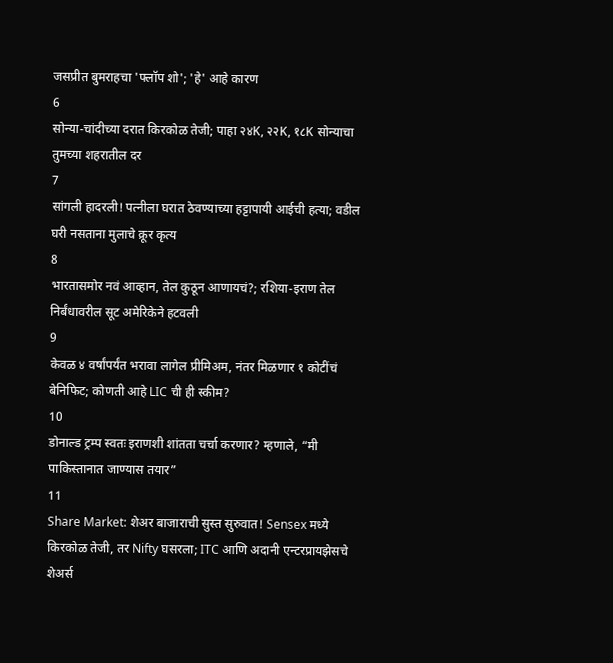जसप्रीत बुमराहचा 'फ्लॉप शो'; 'हे' आहे कारण
6
सोन्या-चांदीच्या दरात किरकोळ तेजी; पाहा २४K, २२K, १८K सोन्याचा तुमच्या शहरातील दर
7
सांगली हादरली! पत्नीला घरात ठेवण्याच्या हट्टापायी आईची हत्या; वडील घरी नसताना मुलाचे क्रूर कृत्य
8
भारतासमोर नवं आव्हान, तेल कुठून आणायचं?; रशिया-इराण तेल निर्बंधावरील सूट अमेरिकेने हटवली
9
केवळ ४ वर्षांपर्यंत भरावा लागेल प्रीमिअम, नंतर मिळणार १ कोटींचं बेनिफिट; कोणती आहे LIC ची ही स्कीम?
10
डोनाल्ड ट्रम्प स्वतः इराणशी शांतता चर्चा करणार? म्हणाले, “मी पाकिस्तानात जाण्यास तयार”
11
Share Market: शेअर बाजाराची सुस्त सुरुवात! Sensex मध्ये किरकोळ तेजी, तर Nifty घसरला; ITC आणि अदानी एन्टरप्रायझेसचे शेअर्स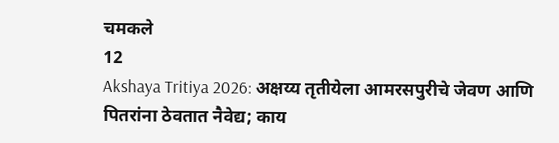चमकले
12
Akshaya Tritiya 2026: अक्षय्य तृतीयेला आमरसपुरीचे जेवण आणि पितरांना ठेवतात नैवेद्य; काय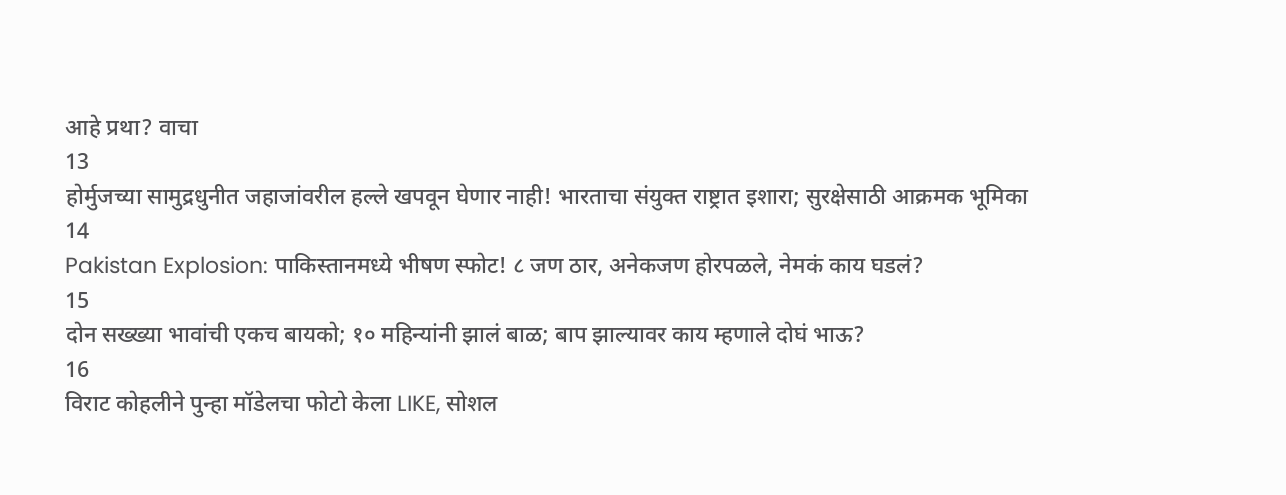आहे प्रथा? वाचा
13
होर्मुजच्या सामुद्रधुनीत जहाजांवरील हल्ले खपवून घेणार नाही! भारताचा संयुक्त राष्ट्रात इशारा; सुरक्षेसाठी आक्रमक भूमिका
14
Pakistan Explosion: पाकिस्तानमध्ये भीषण स्फोट! ८ जण ठार, अनेकजण होरपळले, नेमकं काय घडलं?
15
दोन सख्ख्या भावांची एकच बायको; १० महिन्यांनी झालं बाळ; बाप झाल्यावर काय म्हणाले दोघं भाऊ?
16
विराट कोहलीने पुन्हा मॉडेलचा फोटो केला LIKE, सोशल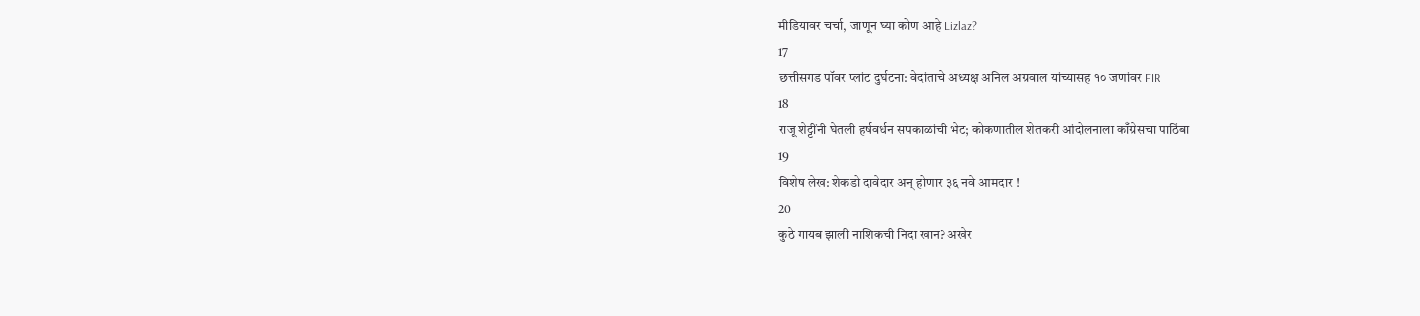मीडियावर चर्चा, जाणून घ्या कोण आहे Lizlaz?
17
छत्तीसगड पॉवर प्लांट दुर्घटना: वेदांताचे अध्यक्ष अनिल अग्रवाल यांच्यासह १० जणांवर FIR
18
राजू शेट्टींनी घेतली हर्षवर्धन सपकाळांची भेट; कोकणातील शेतकरी आंदोलनाला काँग्रेसचा पाठिंबा
19
विशेष लेख: शेकडो दावेदार अन् होणार ३६ नवे आमदार !
20
कुठे गायब झाली नाशिकची निदा खान? अखेर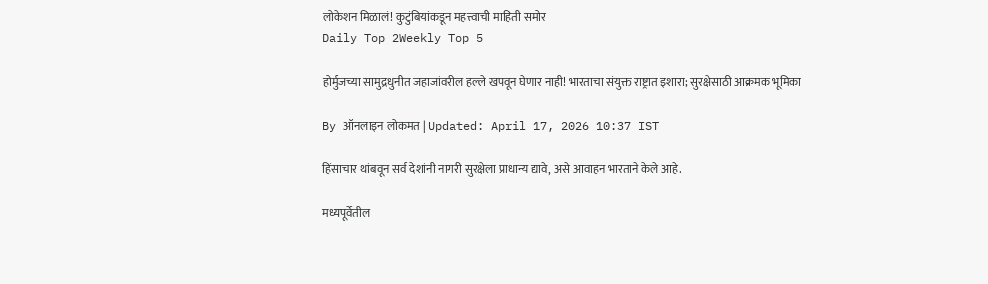लोकेशन मिळालं! कुटुंबियांकडून महत्त्वाची माहिती समोर
Daily Top 2Weekly Top 5

होर्मुजच्या सामुद्रधुनीत जहाजांवरील हल्ले खपवून घेणार नाही! भारताचा संयुक्त राष्ट्रात इशारा; सुरक्षेसाठी आक्रमक भूमिका

By ऑनलाइन लोकमत | Updated: April 17, 2026 10:37 IST

हिंसाचार थांबवून सर्व देशांनी नागरी सुरक्षेला प्राधान्य द्यावे, असे आवाहन भारताने केले आहे.

मध्यपूर्वेतील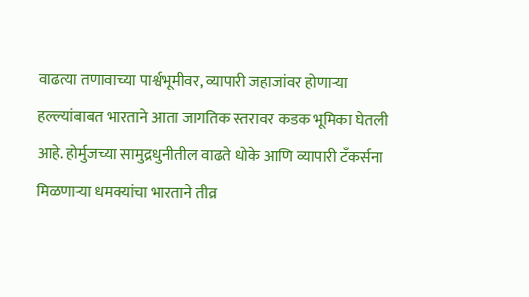वाढत्या तणावाच्या पार्श्वभूमीवर, व्यापारी जहाजांवर होणाऱ्या हल्ल्यांबाबत भारताने आता जागतिक स्तरावर कडक भूमिका घेतली आहे. होर्मुजच्या सामुद्रधुनीतील वाढते धोके आणि व्यापारी टँकर्सना मिळणाऱ्या धमक्यांचा भारताने तीव्र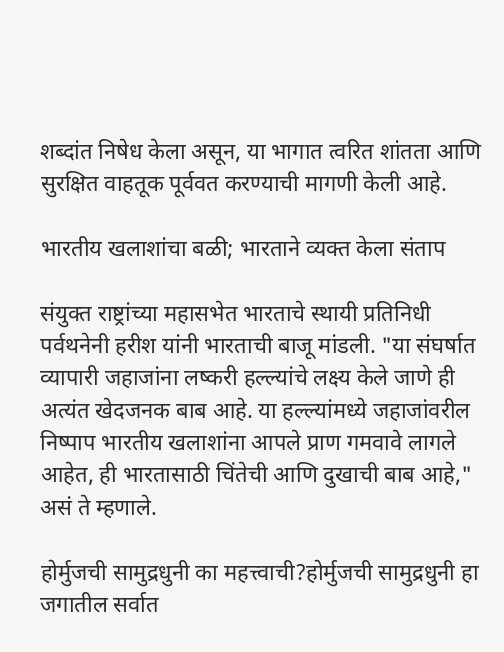शब्दांत निषेध केला असून, या भागात त्वरित शांतता आणि सुरक्षित वाहतूक पूर्ववत करण्याची मागणी केली आहे.

भारतीय खलाशांचा बळी; भारताने व्यक्त केला संताप

संयुक्त राष्ट्रांच्या महासभेत भारताचे स्थायी प्रतिनिधी पर्वथनेनी हरीश यांनी भारताची बाजू मांडली. "या संघर्षात व्यापारी जहाजांना लष्करी हल्ल्यांचे लक्ष्य केले जाणे ही अत्यंत खेदजनक बाब आहे. या हल्ल्यांमध्ये जहाजांवरील निष्पाप भारतीय खलाशांना आपले प्राण गमवावे लागले आहेत, ही भारतासाठी चिंतेची आणि दुखाची बाब आहे," असं ते म्हणाले.

होर्मुजची सामुद्रधुनी का महत्त्वाची?होर्मुजची सामुद्रधुनी हा जगातील सर्वात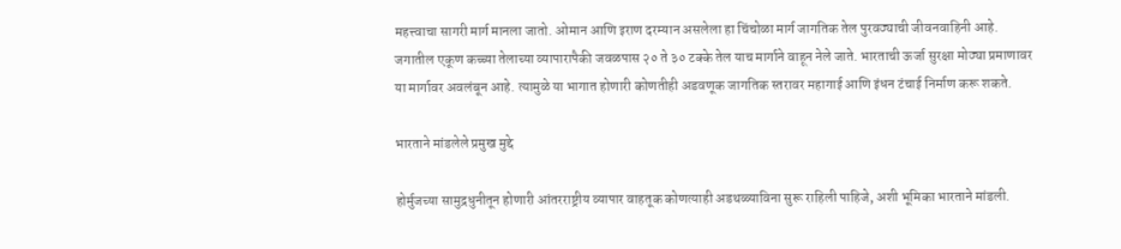महत्त्वाचा सागरी मार्ग मानला जातो. ओमान आणि इराण दरम्यान असलेला हा चिंचोळा मार्ग जागतिक तेल पुरवठ्याची जीवनवाहिनी आहे. जगातील एकूण कच्च्या तेलाच्या व्यापारापैकी जवळपास २० ते ३० टक्के तेल याच मार्गाने वाहून नेले जाते. भारताची ऊर्जा सुरक्षा मोठ्या प्रमाणावर या मार्गावर अवलंबून आहे. त्यामुळे या भागात होणारी कोणतीही अडवणूक जागतिक स्तरावर महागाई आणि इंधन टंचाई निर्माण करू शकते.

भारताने मांडलेले प्रमुख मुद्दे

होर्मुजच्या सामुद्रधुनीतून होणारी आंतरराष्ट्रीय व्यापार वाहतूक कोणत्याही अडथळ्याविना सुरू राहिली पाहिजे, अशी भूमिका भारताने मांडली.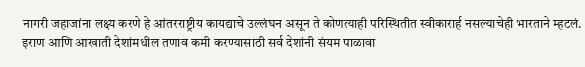नागरी जहाजांना लक्ष्य करणे हे आंतरराष्ट्रीय कायद्याचे उल्लंघन असून ते कोणत्याही परिस्थितीत स्वीकारार्ह नसल्याचेही भारताने म्हटलं. इराण आणि आखाती देशांमधील तणाव कमी करण्यासाठी सर्व देशांनी संयम पाळावा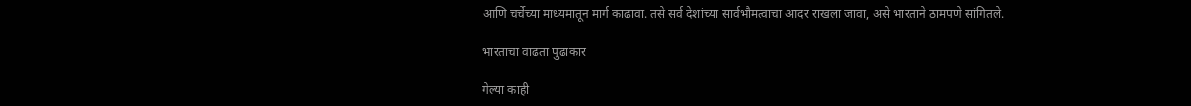आणि चर्चेच्या माध्यमातून मार्ग काढावा. तसे सर्व देशांच्या सार्वभौमत्वाचा आदर राखला जावा, असे भारताने ठामपणे सांगितले.

भारताचा वाढता पुढाकार

गेल्या काही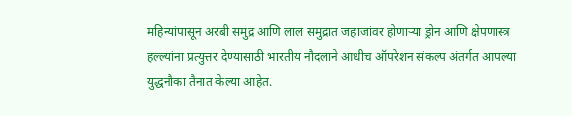महिन्यांपासून अरबी समुद्र आणि लाल समुद्रात जहाजांवर होणाऱ्या ड्रोन आणि क्षेपणास्त्र हल्ल्यांना प्रत्युत्तर देण्यासाठी भारतीय नौदलाने आधीच ऑपरेशन संकल्प अंतर्गत आपल्या युद्धनौका तैनात केल्या आहेत.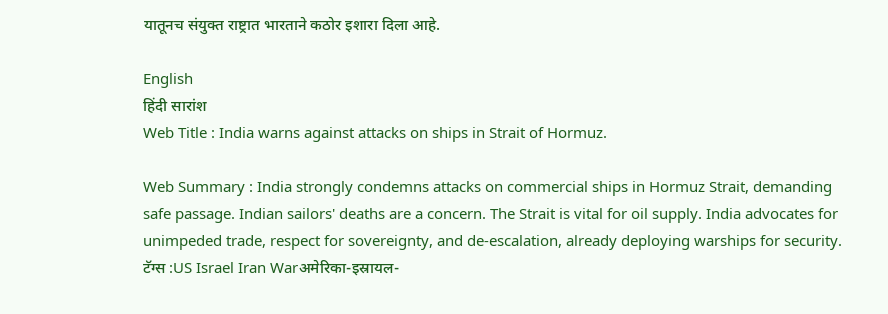यातूनच संयुक्त राष्ट्रात भारताने कठोर इशारा दिला आहे.

English
हिंदी सारांश
Web Title : India warns against attacks on ships in Strait of Hormuz.

Web Summary : India strongly condemns attacks on commercial ships in Hormuz Strait, demanding safe passage. Indian sailors' deaths are a concern. The Strait is vital for oil supply. India advocates for unimpeded trade, respect for sovereignty, and de-escalation, already deploying warships for security.
टॅग्स :US Israel Iran Warअमेरिका-इस्रायल-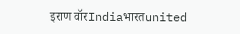इराण वॉरIndiaभारतunited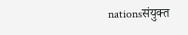nationsसंयुक्त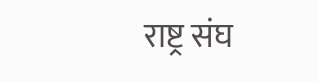राष्ट्र संघ